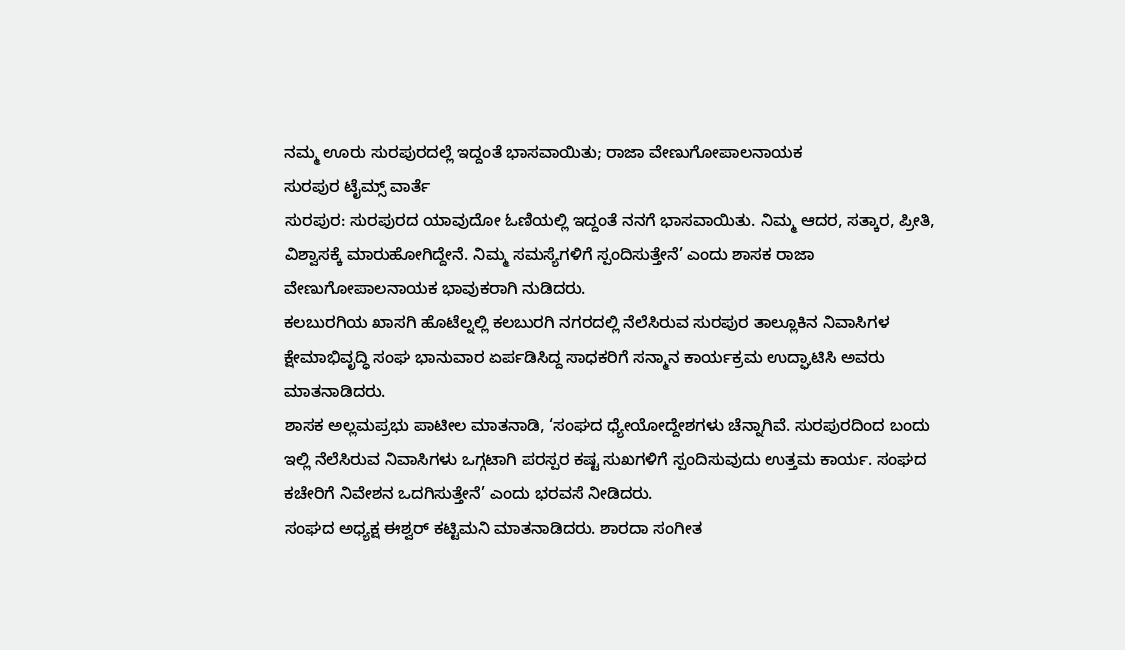ನಮ್ಮ ಊರು ಸುರಪುರದಲ್ಲೆ ಇದ್ದಂತೆ ಭಾಸವಾಯಿತು; ರಾಜಾ ವೇಣುಗೋಪಾಲನಾಯಕ
ಸುರಪುರ ಟೈಮ್ಸ್ ವಾರ್ತೆ
ಸುರಪುರ: ಸುರಪುರದ ಯಾವುದೋ ಓಣಿಯಲ್ಲಿ ಇದ್ದಂತೆ ನನಗೆ ಭಾಸವಾಯಿತು. ನಿಮ್ಮ ಆದರ, ಸತ್ಕಾರ, ಪ್ರೀತಿ, ವಿಶ್ವಾಸಕ್ಕೆ ಮಾರುಹೋಗಿದ್ದೇನೆ. ನಿಮ್ಮ ಸಮಸ್ಯೆಗಳಿಗೆ ಸ್ಪಂದಿಸುತ್ತೇನೆ’ ಎಂದು ಶಾಸಕ ರಾಜಾ ವೇಣುಗೋಪಾಲನಾಯಕ ಭಾವುಕರಾಗಿ ನುಡಿದರು.
ಕಲಬುರಗಿಯ ಖಾಸಗಿ ಹೊಟೆಲ್ನಲ್ಲಿ ಕಲಬುರಗಿ ನಗರದಲ್ಲಿ ನೆಲೆಸಿರುವ ಸುರಪುರ ತಾಲ್ಲೂಕಿನ ನಿವಾಸಿಗಳ ಕ್ಷೇಮಾಭಿವೃದ್ಧಿ ಸಂಘ ಭಾನುವಾರ ಏರ್ಪಡಿಸಿದ್ದ ಸಾಧಕರಿಗೆ ಸನ್ಮಾನ ಕಾರ್ಯಕ್ರಮ ಉದ್ಘಾಟಿಸಿ ಅವರು ಮಾತನಾಡಿದರು.
ಶಾಸಕ ಅಲ್ಲಮಪ್ರಭು ಪಾಟೀಲ ಮಾತನಾಡಿ, ‘ಸಂಘದ ಧ್ಯೇಯೋದ್ದೇಶಗಳು ಚೆನ್ನಾಗಿವೆ. ಸುರಪುರದಿಂದ ಬಂದು ಇಲ್ಲಿ ನೆಲೆಸಿರುವ ನಿವಾಸಿಗಳು ಒಗ್ಗಟಾಗಿ ಪರಸ್ಪರ ಕಷ್ಟ ಸುಖಗಳಿಗೆ ಸ್ಪಂದಿಸುವುದು ಉತ್ತಮ ಕಾರ್ಯ. ಸಂಘದ ಕಚೇರಿಗೆ ನಿವೇಶನ ಒದಗಿಸುತ್ತೇನೆ’ ಎಂದು ಭರವಸೆ ನೀಡಿದರು.
ಸಂಘದ ಅಧ್ಯಕ್ಷ ಈಶ್ವರ್ ಕಟ್ಟಿಮನಿ ಮಾತನಾಡಿದರು. ಶಾರದಾ ಸಂಗೀತ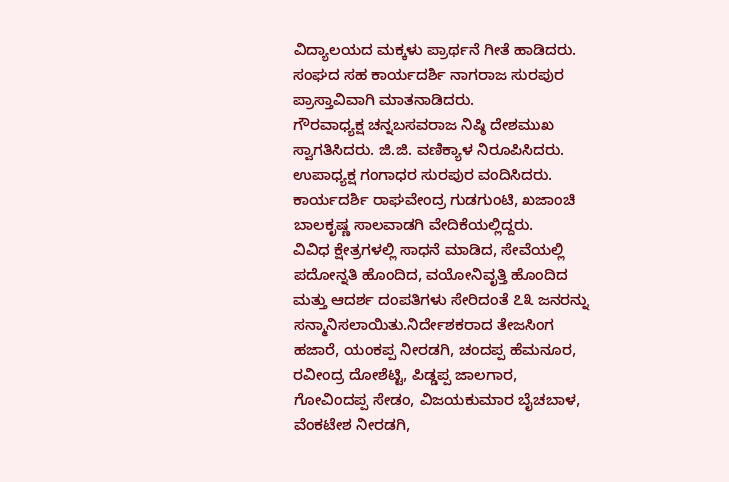ವಿದ್ಯಾಲಯದ ಮಕ್ಕಳು ಪ್ರಾರ್ಥನೆ ಗೀತೆ ಹಾಡಿದರು. ಸಂಘದ ಸಹ ಕಾರ್ಯದರ್ಶಿ ನಾಗರಾಜ ಸುರಪುರ ಪ್ರಾಸ್ತಾವಿವಾಗಿ ಮಾತನಾಡಿದರು.
ಗೌರವಾಧ್ಯಕ್ಷ ಚನ್ನಬಸವರಾಜ ನಿಷ್ಠಿ ದೇಶಮುಖ ಸ್ವಾಗತಿಸಿದರು. ಜಿ.ಜಿ. ವಣಿಕ್ಯಾಳ ನಿರೂಪಿಸಿದರು. ಉಪಾಧ್ಯಕ್ಷ ಗಂಗಾಧರ ಸುರಪುರ ವಂದಿಸಿದರು.
ಕಾರ್ಯದರ್ಶಿ ರಾಘವೇಂದ್ರ ಗುಡಗುಂಟಿ, ಖಜಾಂಚಿ ಬಾಲಕೃಷ್ಣ ಸಾಲವಾಡಗಿ ವೇದಿಕೆಯಲ್ಲಿದ್ದರು.
ವಿವಿಧ ಕ್ಷೇತ್ರಗಳಲ್ಲಿ ಸಾಧನೆ ಮಾಡಿದ, ಸೇವೆಯಲ್ಲಿ ಪದೋನ್ನತಿ ಹೊಂದಿದ, ವಯೋನಿವೃತ್ತಿ ಹೊಂದಿದ ಮತ್ತು ಆದರ್ಶ ದಂಪತಿಗಳು ಸೇರಿದಂತೆ ೭೩ ಜನರನ್ನು ಸನ್ಮಾನಿಸಲಾಯಿತು.ನಿರ್ದೇಶಕರಾದ ತೇಜಸಿಂಗ ಹಜಾರೆ, ಯಂಕಪ್ಪ ನೀರಡಗಿ, ಚಂದಪ್ಪ ಹೆಮನೂರ, ರವೀಂದ್ರ ದೋಶೆಟ್ಟಿ, ಪಿಡ್ಡಪ್ಪ ಜಾಲಗಾರ, ಗೋವಿಂದಪ್ಪ ಸೇಡಂ, ವಿಜಯಕುಮಾರ ಬೈಚಬಾಳ, ವೆಂಕಟೇಶ ನೀರಡಗಿ,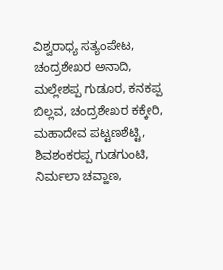ವಿಶ್ವರಾಧ್ಯ ಸತ್ಯಂಪೇಟ, ಚಂದ್ರಶೇಖರ ಅನಾದಿ, ಮಲ್ಲೇಶಪ್ಪ ಗುಡೂರ, ಕನಕಪ್ಪ ಬಿಲ್ಲವ, ಚಂದ್ರಶೇಖರ ಕಕ್ಕೇರಿ, ಮಹಾದೇವ ಪಟ್ಟಣಶೆಟ್ಟಿ, ಶಿವಶಂಕರಪ್ಪ ಗುಡಗುಂಟಿ, ನಿರ್ಮಲಾ ಚವ್ಹಾಣ,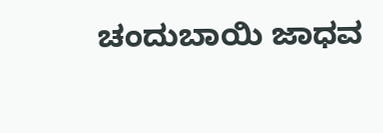ಚಂದುಬಾಯಿ ಜಾಧವ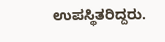ಉಪಸ್ಥಿತರಿದ್ದರು.